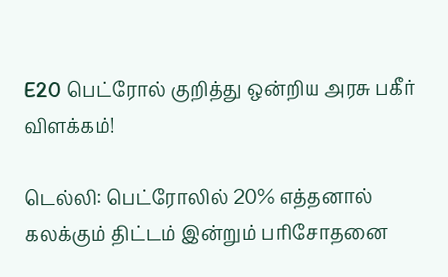E20 பெட்ரோல் குறித்து ஒன்றிய அரசு பகீர் விளக்கம்!

டெல்லி: பெட்ரோலில் 20% எத்தனால் கலக்கும் திட்டம் இன்றும் பரிசோதனை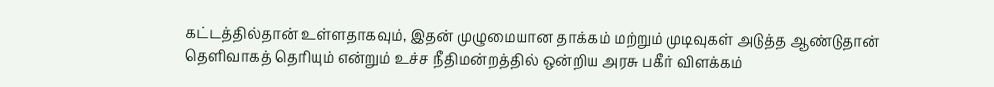கட்டத்தில்தான் உள்ளதாகவும், இதன் முழுமையான தாக்கம் மற்றும் முடிவுகள் அடுத்த ஆண்டுதான் தெளிவாகத் தெரியும் என்றும் உச்ச நீதிமன்றத்தில் ஒன்றிய அரசு பகீர் விளக்கம்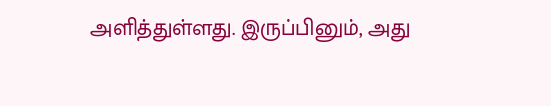அளித்துள்ளது. இருப்பினும், அது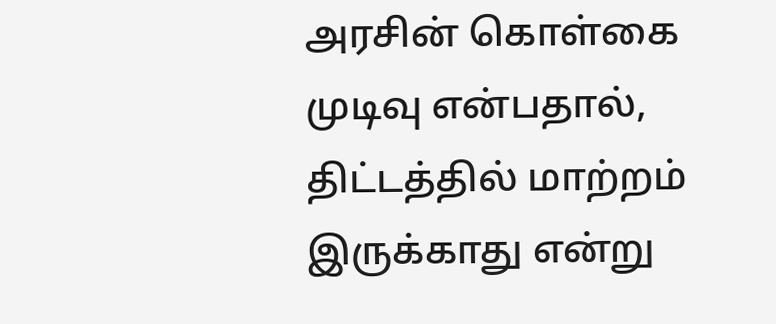அரசின் கொள்கை முடிவு என்பதால், திட்டத்தில் மாற்றம் இருக்காது என்று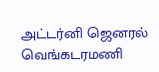அட்டர்னி ஜெனரல் வெங்கடரமணி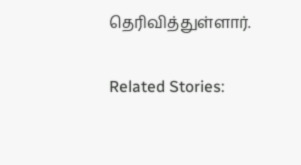தெரிவித்துள்ளார்.

Related Stories: